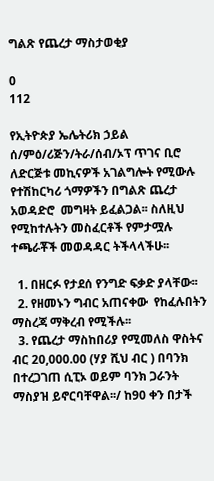ግልጽ የጨረታ ማስታወቂያ

0
112

የኢትዮጵያ ኤሌትሪክ ኃይል ሰ/ምዕ/ሪጅን/ትራ/ሰብ/ኦፕ ጥገና ቢሮ ለድርጅቱ መኪናዎች አገልግሎት የሚውሉ የተሽከርካሪ ጎማዎችን በግልጽ ጨረታ  አወዳድሮ  መግዛት ይፈልጋል፡፡ ስለዚህ የሚከተሉትን መስፈርቶች የምታሟሉ ተጫራቾች መወዳዳር ትችላላችሁ፡፡

  1. በዘርፉ የታደሰ የንግድ ፍቃድ ያላቸው፡፡
  2. የዘመኑን ግብር አጠናቀው  የከፈሉበትን  ማስረጃ ማቅረብ የሚችሉ፡፡
  3. የጨረታ ማስከበሪያ የሚመለስ ዋስትና ብር 20,000.00 (ሃያ ሺህ ብር ) በባንክ በተረጋገጠ ሲፒኦ ወይም ባንክ ጋራንት ማስያዝ ይኖርባቸዋል፡፡/ ከ90 ቀን በታች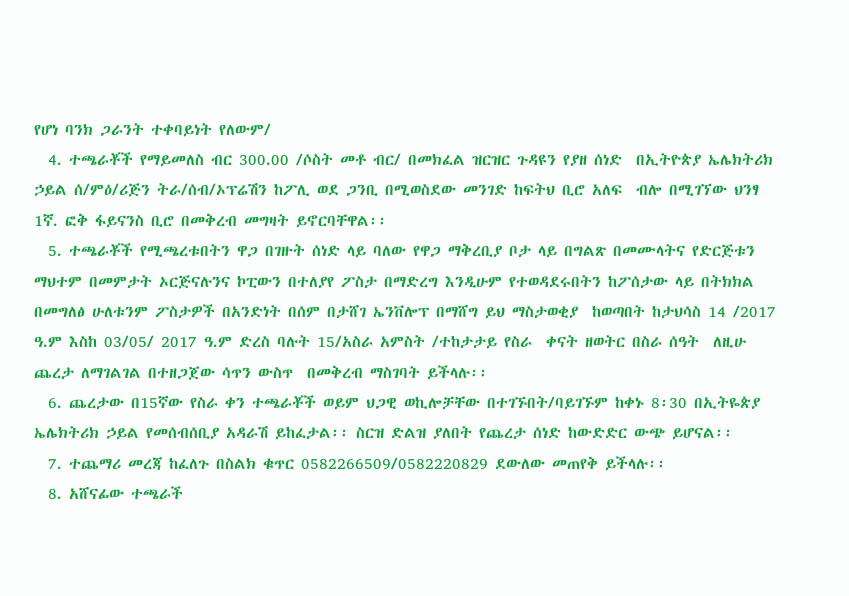የሆነ ባንክ ጋራንት ተቀባይነት የለውም/
  4. ተጫራቾች የማይመለስ ብር 300.00 /ሶስት መቶ ብር/ በመክፈል ዝርዝር ጉዳዩን የያዘ ሰነድ  በኢትዮጵያ ኤሌክትሪክ ኃይል ሰ/ምዕ/ሪጅን ትራ/ሰብ/ኦፕሬሽን ከፖሊ ወደ ጋንቢ በሚወስደው መንገድ ከፍትህ ቢሮ አለፍ  ብሎ በሚገኘው ህንፃ 1ኛ. ፎቅ ፋይናንስ ቢሮ በመቅረብ መግዛት ይኖርባቸዋል፡፡
  5. ተጫራቾች የሚጫረቱበትን ዋጋ በገዙት ሰነድ ላይ ባለው የዋጋ ማቅረቢያ ቦታ ላይ በግልጽ በመሙላትና የድርጅቱን ማህተም በመምታት ኦርጅናሉንና ኮፒውን በተለያየ ፖስታ በማድረግ እንዲሁም የተወዳደሩበትን ከፖሰታው ላይ በትክክል በመግለፅ ሁለቱንም ፖስታዎች በአንድነት በሰም በታሸገ ኤንቨሎፕ በማሸግ ይህ ማስታወቂያ  ከወጣበት ከታህሳስ 14 /2017 ዓ.ም እስከ 03/05/ 2017 ዓ.ም ድረስ ባሉት 15/አስራ አምስት /ተከታታይ የስራ  ቀናት ዘወትር በስራ ሰዓት  ለዚሁ ጨረታ ለማገልገል በተዘጋጀው ሳጥን ውስጥ  በመቅረብ ማስገባት ይችላሉ፡፡
  6. ጨረታው በ15ኛው የስራ ቀን ተጫራቾች ወይም ህጋዊ ወኪሎቻቸው በተገኙበት/ባይገኙም ከቀኑ 8፡30 በኢትዬጵያ ኤሌክትሪክ ኃይል የመሰብሰቢያ አዳራሽ ይከፈታል፡፡ ስርዝ ድልዝ ያለበት የጨረታ ሰነድ ከውድድር ውጭ ይሆናል፡፡
  7. ተጨማሪ መረጃ ከፈለጉ በስልክ ቁጥር 0582266509/0582220829 ደውለው መጠየቅ ይችላሉ፡፡
  8. አሸናፊው ተጫራች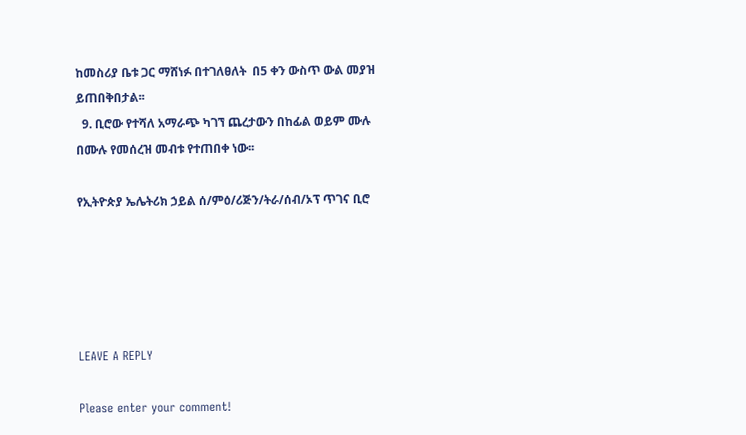ከመስሪያ ቤቱ ጋር ማሸነፉ በተገለፀለት  በ5 ቀን ውስጥ ውል መያዝ ይጠበቅበታል፡፡
  9. ቢሮው የተሻለ አማራጭ ካገኘ ጨረታውን በከፊል ወይም ሙሉ በሙሉ የመሰረዝ መብቱ የተጠበቀ ነው፡፡

የኢትዮጵያ ኤሌትሪክ ኃይል ሰ/ምዕ/ሪጅን/ትራ/ሰብ/ኦፕ ጥገና ቢሮ





LEAVE A REPLY

Please enter your comment!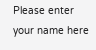Please enter your name here